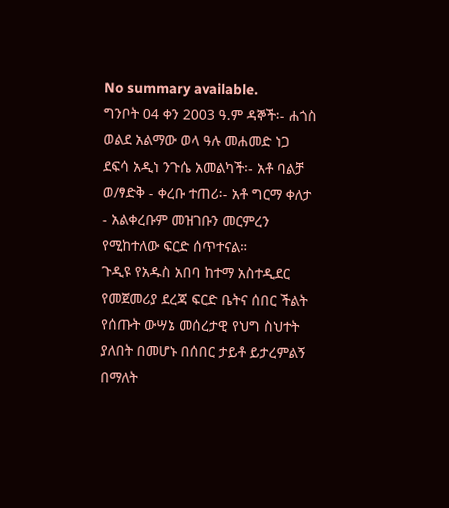No summary available.
ግንቦት 04 ቀን 2003 ዓ.ም ዳኞች፡- ሐጎስ ወልደ አልማው ወላ ዓሉ መሐመድ ነጋ ደፍሳ አዲነ ንጉሴ አመልካች፡- አቶ ባልቻ ወ/ፃድቅ - ቀረቡ ተጠሪ፡- አቶ ግርማ ቀለታ - አልቀረቡም መዝገቡን መርምረን የሚከተለው ፍርድ ሰጥተናል።
ጉዲዩ የአዱስ አበባ ከተማ አስተዲደር የመጀመሪያ ደረጃ ፍርድ ቤትና ሰበር ችልት የሰጡት ውሣኔ መሰረታዊ የህግ ስህተት ያለበት በመሆኑ በሰበር ታይቶ ይታረምልኝ በማለት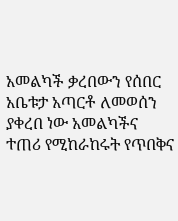አመልካች ቃረበውን የሰበር አቤቱታ አጣርቶ ለመወሰን ያቀረበ ነው አመልካችና ተጠሪ የሚከራከሩት የጥበቅና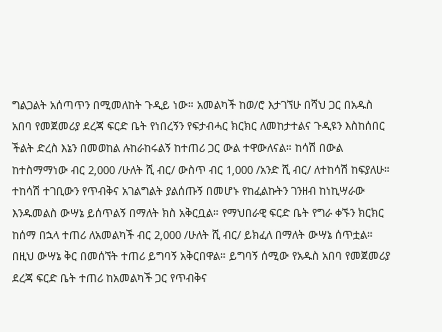ግልጋልት አሰጣጥን በሚመለከት ጉዲይ ነው። አመልካች ከወ/ሮ እታገኘሁ በሻህ ጋር በአዱስ አበባ የመጀመሪያ ደረጃ ፍርድ ቤት የነበረኝን የፍታብሓር ክርክር ለመከታተልና ጉዲዩን እስከሰበር ችልት ድረስ እኔን በመወከል ሉከራከሩልኝ ከተጠሪ ጋር ውል ተዋውለናል። ከሳሽ በውል ከተስማማነው ብር 2‚000 /ሁለት ሺ ብር/ ውስጥ ብር 1‚000 /አንድ ሺ ብር/ ለተከሳሽ ከፍያለሁ። ተከሳሽ ተገቢውን የጥብቅና አገልግልት ያልሰጡኝ በመሆኑ የከፈልኩትን ገንዘብ ከነኪሣራው እንዱመልስ ውሣኔ ይሰጥልኝ በማለት ክስ አቅርቧል። የማህበራዊ ፍርድ ቤት የግራ ቀኙን ክርክር ከሰማ በኋላ ተጠሪ ለአመልካች ብር 2‚000 /ሁለት ሺ ብር/ ይክፈለ በማለት ውሣኔ ሰጥቷል። በዚህ ውሣኔ ቅር በመሰኘት ተጠሪ ይግባኝ አቅርበዋል። ይግባኝ ሰሚው የአዱስ አበባ የመጀመሪያ ደረጃ ፍርድ ቤት ተጠሪ ከአመልካች ጋር የጥብቅና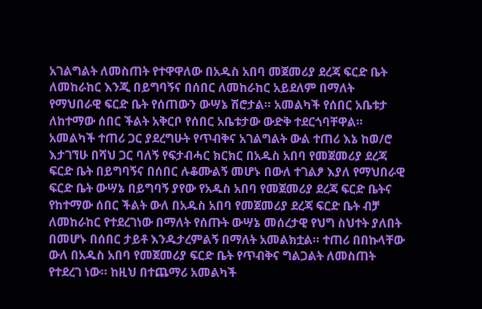አገልግልት ለመስጠት የተዋዋለው በአዱስ አበባ መጀመሪያ ደረጃ ፍርድ ቤት ለመከራከር እንጂ በይግባኝና በሰበር ለመከራከር አይደለም በማለት የማህበራዊ ፍርድ ቤት የሰጠውን ውሣኔ ሽሮታል። አመልካች የሰበር አቤቱታ ለከተማው ሰበር ችልት አቅርቦ የሰበር አቤቱታው ውድቅ ተደርጎባቸዋል።
አመልካች ተጠሪ ጋር ያደረግሁት የጥብቅና አገልግልት ውል ተጠሪ እኔ ከወ/ሮ እታገኘሁ በሻህ ጋር ባለኝ የፍታብሓር ክርክር በአዱስ አበባ የመጀመሪያ ደረጃ ፍርድ ቤት በይግባኝና በሰበር ሉቆሙልኝ መሆኑ በውለ ተገልፆ እያለ የማህበራዊ ፍርድ ቤት ውሣኔ በይግባኝ ያየው የአዱስ አበባ የመጀመሪያ ደረጃ ፍርድ ቤትና የከተማው ሰበር ችልት ውለ በአዱስ አበባ የመጀመሪያ ደረጃ ፍርድ ቤት ብቻ ለመከራከር የተደረገነው በማለት የሰጡት ውሣኔ መሰረታዊ የህግ ስህተት ያለበት በመሆኑ በሰበር ታይቶ እንዱታረምልኝ በማለት አመልክቷል። ተጠሪ በበኩላቸው ውለ በአዱስ አበባ የመጀመሪያ ፍርድ ቤት የጥብቅና ግልጋልት ለመስጠት የተደረገ ነው። ከዚህ በተጨማሪ አመልካች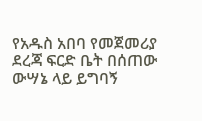የአዱስ አበባ የመጀመሪያ ደረጃ ፍርድ ቤት በሰጠው ውሣኔ ላይ ይግባኝ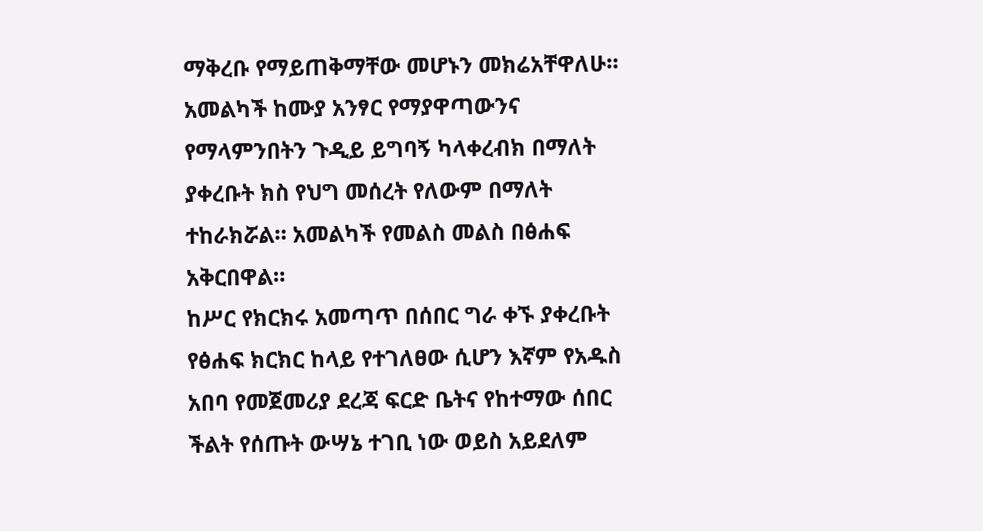ማቅረቡ የማይጠቅማቸው መሆኑን መክሬአቸዋለሁ። አመልካች ከሙያ አንፃር የማያዋጣውንና የማላምንበትን ጉዲይ ይግባኝ ካላቀረብክ በማለት ያቀረቡት ክስ የህግ መሰረት የለውም በማለት ተከራክሯል። አመልካች የመልስ መልስ በፅሐፍ አቅርበዋል።
ከሥር የክርክሩ አመጣጥ በሰበር ግራ ቀኙ ያቀረቡት የፅሐፍ ክርክር ከላይ የተገለፀው ሲሆን እኛም የአዱስ አበባ የመጀመሪያ ደረጃ ፍርድ ቤትና የከተማው ሰበር ችልት የሰጡት ውሣኔ ተገቢ ነው ወይስ አይደለም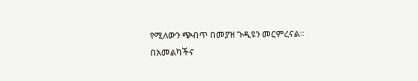የሚለውን ጭብጥ በመያዝ ጉዲዩን መርምረናል።
በአመልካችና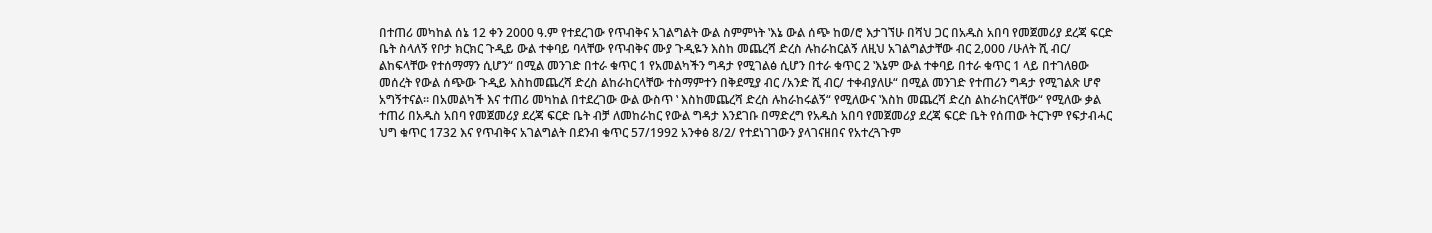በተጠሪ መካከል ሰኔ 12 ቀን 2000 ዓ.ም የተደረገው የጥብቅና አገልግልት ውል ስምምነት ‛እኔ ውል ሰጭ ከወ/ሮ እታገኘሁ በሻህ ጋር በአዱስ አበባ የመጀመሪያ ደረጃ ፍርድ ቤት ስላለኝ የቦታ ክርክር ጉዲይ ውል ተቀባይ ባላቸው የጥብቅና ሙያ ጉዲዬን እስከ መጨረሻ ድረስ ሉከራከርልኝ ለዚህ አገልግልታቸው ብር 2‚000 /ሁለት ሺ ብር/ ልከፍላቸው የተሰማማን ሲሆን“ በሚል መንገድ በተራ ቁጥር 1 የአመልካችን ግዳታ የሚገልፅ ሲሆን በተራ ቁጥር 2 ‛እኔም ውል ተቀባይ በተራ ቁጥር 1 ላይ በተገለፀው መሰረት የውል ሰጭው ጉዲይ እስከመጨረሻ ድረስ ልከራከርላቸው ተስማምተን በቅደሚያ ብር /አንድ ሺ ብር/ ተቀብያለሁ“ በሚል መንገድ የተጠሪን ግዳታ የሚገልጽ ሆኖ አግኝተናል። በአመልካች እና ተጠሪ መካከል በተደረገው ውል ውስጥ ‛ እስከመጨረሻ ድረስ ሉከራከሩልኝ“ የሚለውና ‛እስከ መጨረሻ ድረስ ልከራከርላቸው“ የሚለው ቃል ተጠሪ በአዱስ አበባ የመጀመሪያ ደረጃ ፍርድ ቤት ብቻ ለመከራከር የውል ግዳታ እንደገቡ በማድረግ የአዱስ አበባ የመጀመሪያ ደረጃ ፍርድ ቤት የሰጠው ትርጉም የፍታብሓር ህግ ቁጥር 1732 እና የጥብቅና አገልግልት በደንብ ቁጥር 57/1992 አንቀፅ 8/2/ የተደነገገውን ያላገናዘበና የአተረጓጉም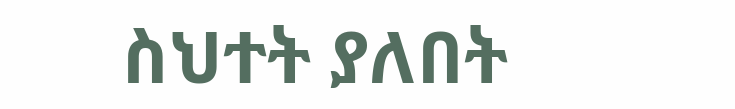ስህተት ያለበት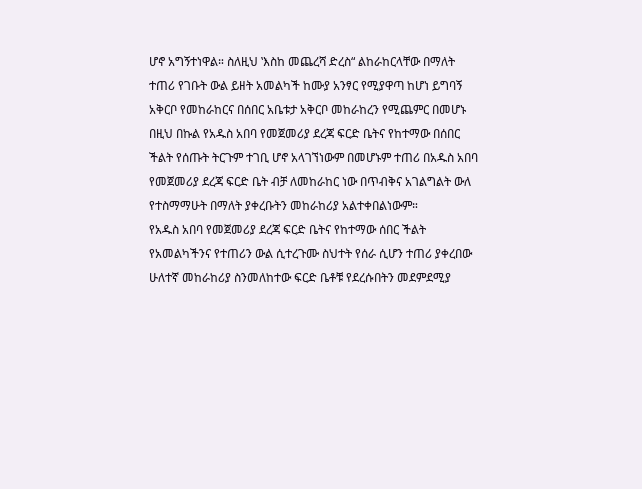ሆኖ አግኝተነዋል። ስለዚህ ‛እስከ መጨረሻ ድረስ“ ልከራከርላቸው በማለት ተጠሪ የገቡት ውል ይዘት አመልካች ከሙያ አንፃር የሚያዋጣ ከሆነ ይግባኝ አቅርቦ የመከራከርና በሰበር አቤቱታ አቅርቦ መከራከረን የሚጨምር በመሆኑ በዚህ በኩል የአዱስ አበባ የመጀመሪያ ደረጃ ፍርድ ቤትና የከተማው በሰበር ችልት የሰጡት ትርጉም ተገቢ ሆኖ አላገኘነውም በመሆኑም ተጠሪ በአዱስ አበባ የመጀመሪያ ደረጃ ፍርድ ቤት ብቻ ለመከራከር ነው በጥብቅና አገልግልት ውለ የተስማማሁት በማለት ያቀረቡትን መከራከሪያ አልተቀበልነውም።
የአዱስ አበባ የመጀመሪያ ደረጃ ፍርድ ቤትና የከተማው ሰበር ችልት የአመልካችንና የተጠሪን ውል ሲተረጉሙ ስህተት የሰራ ሲሆን ተጠሪ ያቀረበው ሁለተኛ መከራከሪያ ስንመለከተው ፍርድ ቤቶቹ የደረሱበትን መደምደሚያ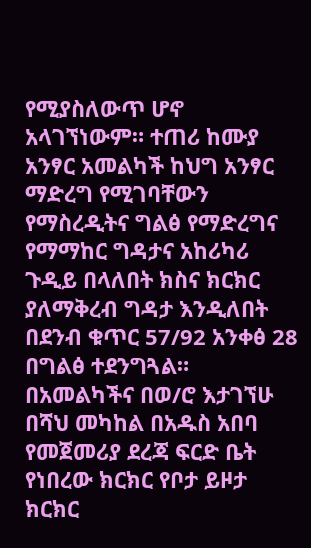የሚያስለውጥ ሆኖ አላገኘነውም። ተጠሪ ከሙያ አንፃር አመልካች ከህግ አንፃር ማድረግ የሚገባቸውን የማስረዲትና ግልፅ የማድረግና የማማከር ግዳታና አከሪካሪ ጉዲይ በላለበት ክስና ክርክር ያለማቅረብ ግዳታ እንዲለበት በደንብ ቁጥር 57/92 አንቀፅ 28 በግልፅ ተደንግጓል። በአመልካችና በወ/ሮ እታገኘሁ በሻህ መካከል በአዱስ አበባ የመጀመሪያ ደረጃ ፍርድ ቤት የነበረው ክርክር የቦታ ይዞታ ክርክር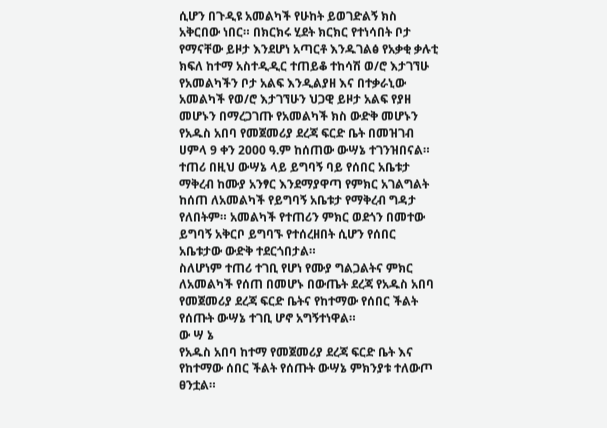ሲሆን በጉዲዩ አመልካች የሁከት ይወገድልኝ ክስ አቅርበው ነበር። በክርክሩ ሂደት ክርክር የተነሳበት ቦታ የማናቸው ይዞታ እንደሆነ አጣርቶ እንዱገልፅ የአቃቂ ቃሉቲ ክፍለ ከተማ አስተዲዲር ተጠይቆ ተከሳሽ ወ/ሮ እታገኘሁ የአመልካችን ቦታ አልፍ እንዲልያዘ እና በተቃራኒው አመልካች የወ/ሮ እታገኘሁን ህጋዊ ይዞታ አልፍ የያዘ መሆኑን በማረጋገጡ የአመልካች ክስ ውድቅ መሆኑን የአዱስ አበባ የመጀመሪያ ደረጃ ፍርድ ቤት በመዝገብ ሀምላ 9 ቀን 2000 ዓ.ም ከሰጠው ውሣኔ ተገንዝበናል። ተጠሪ በዚህ ውሣኔ ላይ ይግባኝ ባይ የሰበር አቤቱታ ማቅረብ ከሙያ አንፃር እንደማያዋጣ የምክር አገልግልት ከሰጠ ለአመልካች የይግባኝ አቤቱታ የማቅረብ ግዳታ የለበትም። አመልካች የተጠሪን ምክር ወደጎን በመተው ይግባኝ አቅርቦ ይግባኙ የተሰረዘበት ሲሆን የሰበር አቤቱታው ውድቅ ተደርጎበታል።
ስለሆነም ተጠሪ ተገቢ የሆነ የሙያ ግልጋልትና ምክር ለአመልካች የሰጠ በመሆኑ በውጤት ደረጃ የአዱስ አበባ የመጀመሪያ ደረጃ ፍርድ ቤትና የከተማው የሰበር ችልት የሰጡት ውሣኔ ተገቢ ሆኖ አግኝተነዋል።
ው ሣ ኔ
የአዱስ አበባ ከተማ የመጀመሪያ ደረጃ ፍርድ ቤት እና የከተማው ሰበር ችልት የሰጡት ውሣኔ ምክንያቱ ተለውጦ ፀንቷል።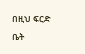በዚህ ፍርድ ቤት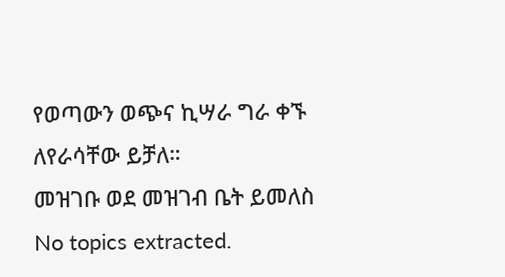የወጣውን ወጭና ኪሣራ ግራ ቀኙ ለየራሳቸው ይቻለ።
መዝገቡ ወደ መዝገብ ቤት ይመለስ
No topics extracted.